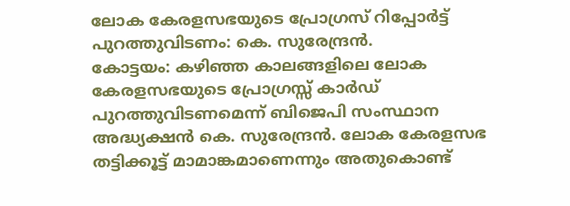ലോക കേരളസഭയുടെ പ്രോഗ്രസ് റിപ്പോർട്ട് പുറത്തുവിടണം: കെ. സുരേന്ദ്രൻ.
കോട്ടയം: കഴിഞ്ഞ കാലങ്ങളിലെ ലോക കേരളസഭയുടെ പ്രോഗ്രസ്സ് കാർഡ് പുറത്തുവിടണമെന്ന് ബിജെപി സംസ്ഥാന അദ്ധ്യക്ഷൻ കെ. സുരേന്ദ്രൻ. ലോക കേരളസഭ തട്ടിക്കൂട്ട് മാമാങ്കമാണെന്നും അതുകൊണ്ട്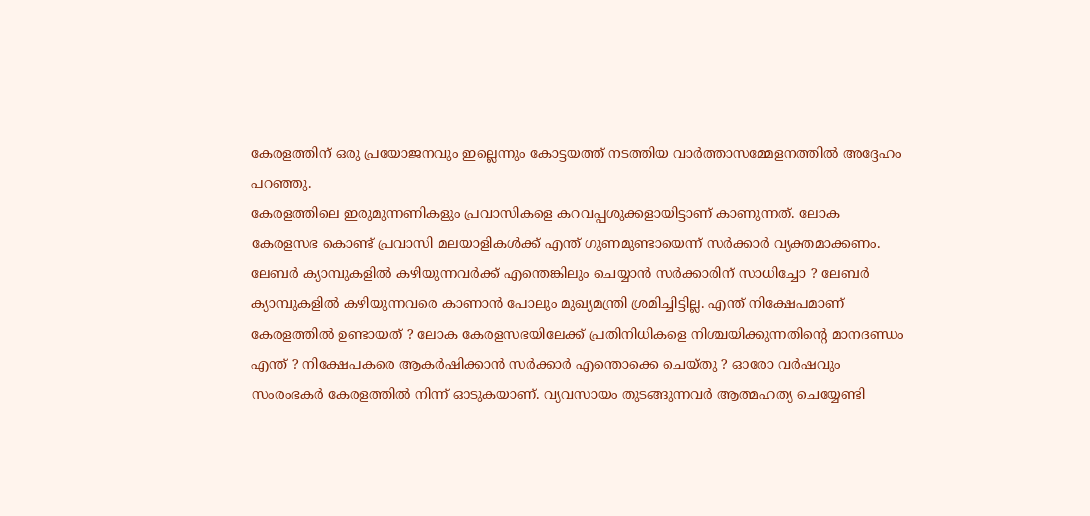കേരളത്തിന് ഒരു പ്രയോജനവും ഇല്ലെന്നും കോട്ടയത്ത് നടത്തിയ വാർത്താസമ്മേളനത്തിൽ അദ്ദേഹം പറഞ്ഞു.
കേരളത്തിലെ ഇരുമുന്നണികളും പ്രവാസികളെ കറവപ്പശുക്കളായിട്ടാണ് കാണുന്നത്. ലോക കേരളസഭ കൊണ്ട് പ്രവാസി മലയാളികൾക്ക് എന്ത് ഗുണമുണ്ടായെന്ന് സർക്കാർ വ്യക്തമാക്കണം. ലേബർ ക്യാമ്പുകളിൽ കഴിയുന്നവർക്ക് എന്തെങ്കിലും ചെയ്യാൻ സർക്കാരിന് സാധിച്ചോ ? ലേബർ ക്യാമ്പുകളിൽ കഴിയുന്നവരെ കാണാൻ പോലും മുഖ്യമന്ത്രി ശ്രമിച്ചിട്ടില്ല. എന്ത് നിക്ഷേപമാണ് കേരളത്തിൽ ഉണ്ടായത് ? ലോക കേരളസഭയിലേക്ക് പ്രതിനിധികളെ നിശ്ചയിക്കുന്നതിന്റെ മാനദണ്ഡം എന്ത് ? നിക്ഷേപകരെ ആകർഷിക്കാൻ സർക്കാർ എന്തൊക്കെ ചെയ്തു ? ഓരോ വർഷവും സംരംഭകർ കേരളത്തിൽ നിന്ന് ഓടുകയാണ്. വ്യവസായം തുടങ്ങുന്നവർ ആത്മഹത്യ ചെയ്യേണ്ടി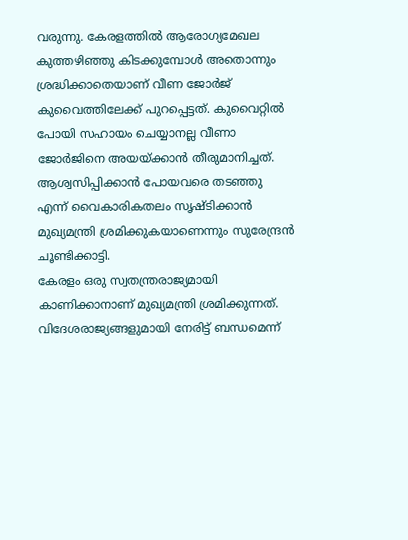വരുന്നു. കേരളത്തിൽ ആരോഗ്യമേഖല കുത്തഴിഞ്ഞു കിടക്കുമ്പോൾ അതൊന്നും ശ്രദ്ധിക്കാതെയാണ് വീണ ജോർജ് കുവൈത്തിലേക്ക് പുറപ്പെട്ടത്. കുവൈറ്റിൽ പോയി സഹായം ചെയ്യാനല്ല വീണാ ജോർജിനെ അയയ്ക്കാൻ തീരുമാനിച്ചത്. ആശ്വസിപ്പിക്കാൻ പോയവരെ തടഞ്ഞു എന്ന് വൈകാരികതലം സൃഷ്ടിക്കാൻ മുഖ്യമന്ത്രി ശ്രമിക്കുകയാണെന്നും സുരേന്ദ്രൻ ചൂണ്ടിക്കാട്ടി.
കേരളം ഒരു സ്വതന്ത്രരാജ്യമായി കാണിക്കാനാണ് മുഖ്യമന്ത്രി ശ്രമിക്കുന്നത്. വിദേശരാജ്യങ്ങളുമായി നേരിട്ട് ബന്ധമെന്ന്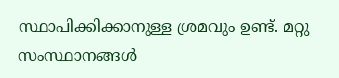സ്ഥാപിക്കിക്കാനുള്ള ശ്രമവും ഉണ്ട്. മറ്റു സംസ്ഥാനങ്ങൾ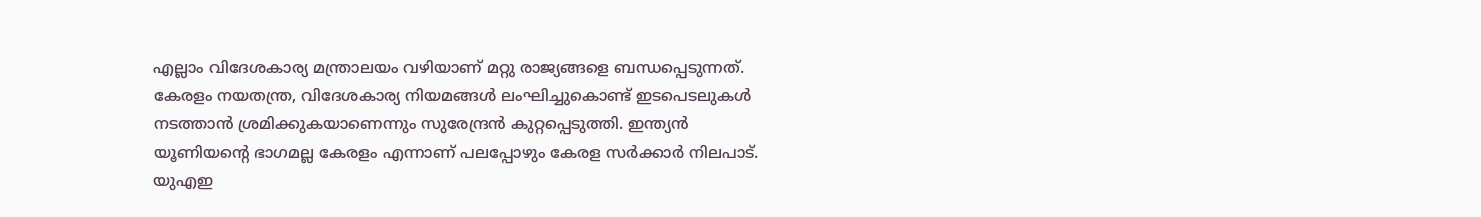എല്ലാം വിദേശകാര്യ മന്ത്രാലയം വഴിയാണ് മറ്റു രാജ്യങ്ങളെ ബന്ധപ്പെടുന്നത്. കേരളം നയതന്ത്ര, വിദേശകാര്യ നിയമങ്ങൾ ലംഘിച്ചുകൊണ്ട് ഇടപെടലുകൾ നടത്താൻ ശ്രമിക്കുകയാണെന്നും സുരേന്ദ്രൻ കുറ്റപ്പെടുത്തി. ഇന്ത്യൻ യൂണിയന്റെ ഭാഗമല്ല കേരളം എന്നാണ് പലപ്പോഴും കേരള സർക്കാർ നിലപാട്. യുഎഇ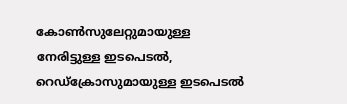കോൺസുലേറ്റുമായുള്ള നേരിട്ടുള്ള ഇടപെടൽ, റെഡ്ക്രോസുമായുള്ള ഇടപെടൽ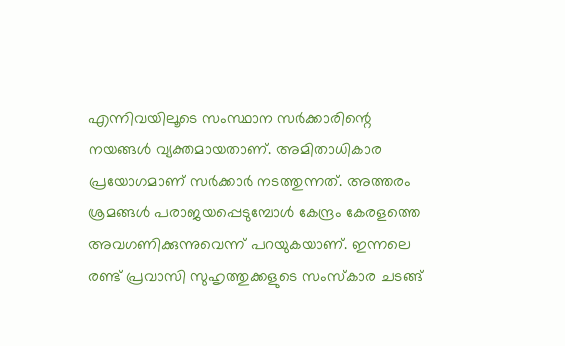എന്നിവയിലൂടെ സംസ്ഥാന സർക്കാരിന്റെ നയങ്ങൾ വ്യക്തമായതാണ്. അമിതാധികാര പ്രയോഗമാണ് സർക്കാർ നടത്തുന്നത്. അത്തരം ശ്രമങ്ങൾ പരാജയപ്പെടുമ്പോൾ കേന്ദ്രം കേരളത്തെ അവഗണിക്കുന്നുവെന്ന് പറയുകയാണ്. ഇന്നലെ രണ്ട് പ്രവാസി സുഹൃത്തുക്കളുടെ സംസ്കാര ചടങ്ങ്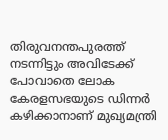തിരുവനന്തപുരത്ത് നടന്നിട്ടും അവിടേക്ക് പോവാതെ ലോക കേരളസഭയുടെ ഡിന്നർ കഴിക്കാനാണ് മുഖ്യമന്ത്രി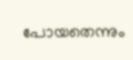പോയതെന്നും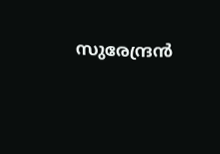സുരേന്ദ്രൻ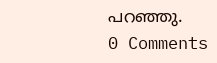പറഞ്ഞു.
0 Comments